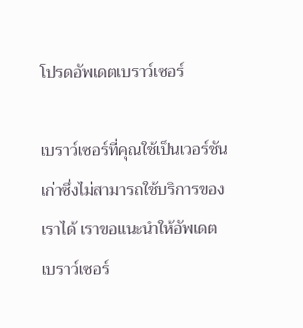โปรดอัพเดตเบราว์เซอร์

เบราว์เซอร์ที่คุณใช้เป็นเวอร์ชันเก่าซึ่งไม่สามารถใช้บริการของเราได้ เราขอแนะนำให้อัพเดตเบราว์เซอร์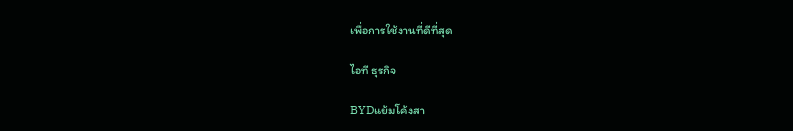เพื่อการใช้งานที่ดีที่สุด

ไอที ธุรกิจ

BYDแย้มโค้งสา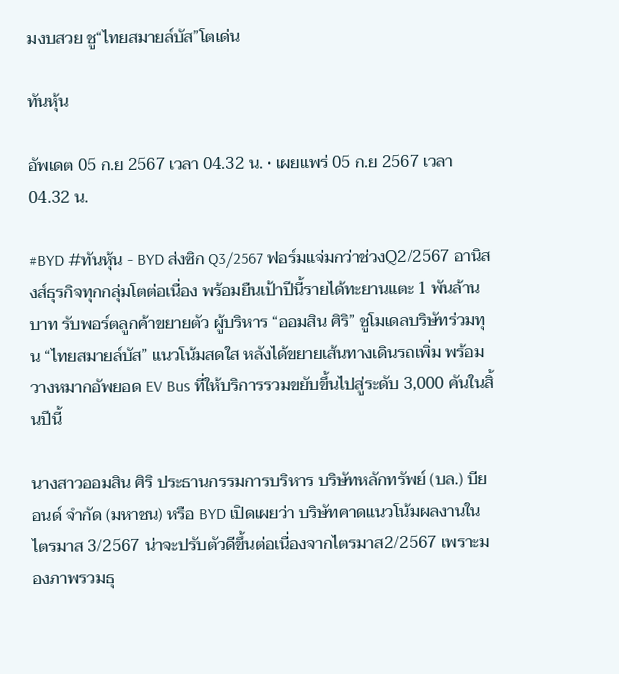มงบสวย ชู“ไทยสมายล์บัส”โตเด่น

ทันหุ้น

อัพเดต 05 ก.ย 2567 เวลา 04.32 น. • เผยแพร่ 05 ก.ย 2567 เวลา 04.32 น.

#BYD #ทันหุ้น - BYD ส่งซิก Q3/2567 ฟอร์มแจ่มกว่าช่วงQ2/2567 อานิสงส์ธุรกิจทุกกลุ่มโตต่อเนื่อง พร้อมยืนเป้าปีนี้รายได้ทะยานแตะ 1 พันล้านบาท รับพอร์ตลูกค้าขยายตัว ผู้บริหาร “ออมสิน ศิริ” ชูโมเดลบริษัทร่วมทุน “ไทยสมายล์บัส” แนวโน้มสดใส หลังได้ขยายเส้นทางเดินรถเพิ่ม พร้อมวางหมากอัพยอด EV Bus ที่ให้บริการรวมขยับขึ้นไปสู่ระดับ 3,000 คันในสิ้นปีนี้

นางสาวออมสิน ศิริ ประธานกรรมการบริหาร บริษัทหลักทรัพย์ (บล.) บียอนด์ จำกัด (มหาชน) หรือ BYD เปิดเผยว่า บริษัทคาดแนวโน้มผลงานในไตรมาส 3/2567 น่าจะปรับตัวดีขึ้นต่อเนื่องจากไตรมาส2/2567 เพราะมองภาพรวมธุ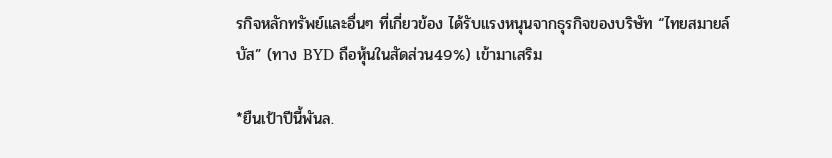รกิจหลักทรัพย์และอื่นๆ ที่เกี่ยวข้อง ได้รับแรงหนุนจากธุรกิจของบริษัท “ไทยสมายล์บัส” (ทาง BYD ถือหุ้นในสัดส่วน49%) เข้ามาเสริม

*ยืนเป้าปีนี้พันล.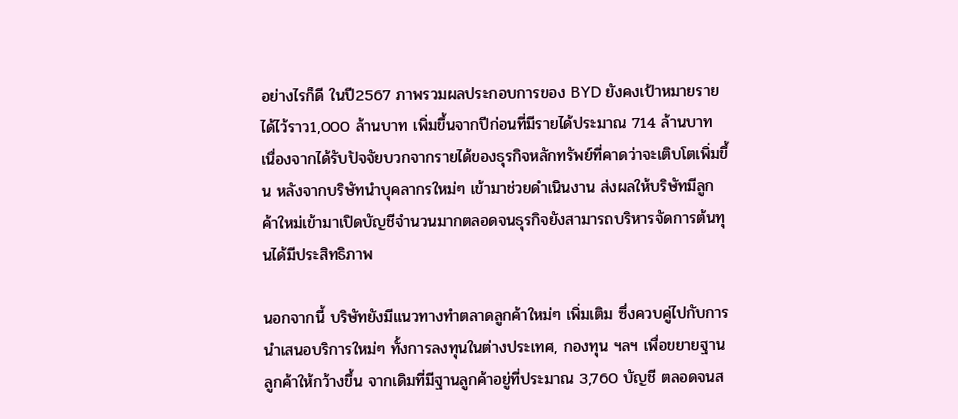อย่างไรก็ดี ในปี2567 ภาพรวมผลประกอบการของ BYD ยังคงเป้าหมายรายได้ไว้ราว1,000 ล้านบาท เพิ่มขึ้นจากปีก่อนที่มีรายได้ประมาณ 714 ล้านบาท เนื่องจากได้รับปัจจัยบวกจากรายได้ของธุรกิจหลักทรัพย์ที่คาดว่าจะเติบโตเพิ่มขึ้น หลังจากบริษัทนำบุคลากรใหม่ๆ เข้ามาช่วยดำเนินงาน ส่งผลให้บริษัทมีลูกค้าใหม่เข้ามาเปิดบัญชีจำนวนมากตลอดจนธุรกิจยังสามารถบริหารจัดการต้นทุนได้มีประสิทธิภาพ

นอกจากนี้ บริษัทยังมีแนวทางทำตลาดลูกค้าใหม่ๆ เพิ่มเติม ซึ่งควบคู่ไปกับการนำเสนอบริการใหม่ๆ ทั้งการลงทุนในต่างประเทศ, กองทุน ฯลฯ เพื่อขยายฐานลูกค้าให้กว้างขึ้น จากเดิมที่มีฐานลูกค้าอยู่ที่ประมาณ 3,760 บัญชี ตลอดจนส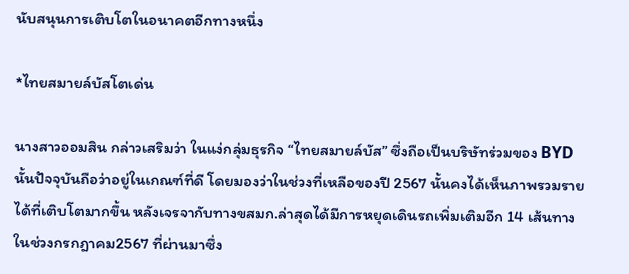นับสนุนการเติบโตในอนาคตอีกทางหนึ่ง

*ไทยสมายล์บัสโตเด่น

นางสาวออมสิน กล่าวเสริมว่า ในแง่กลุ่มธุรกิจ “ไทยสมายล์บัส” ซึ่งถือเป็นบริษัทร่วมของ BYD นั้นปัจจุบันถือว่าอยู่ในเกณฑ์ที่ดี โดยมองว่าในช่วงที่เหลือของปี 2567 นั้นคงได้เห็นภาพรวมรายได้ที่เติบโตมากขึ้น หลังเจรจากับทางขสมก.ล่าสุดได้มีการหยุดเดินรถเพิ่มเติมอีก 14 เส้นทางในช่วงกรกฎาคม2567 ที่ผ่านมาซึ่ง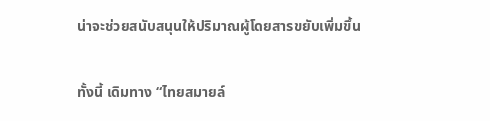น่าจะช่วยสนับสนุนให้ปริมาณผู้โดยสารขยับเพิ่มขึ้น

ทั้งนี้ เดิมทาง “ไทยสมายล์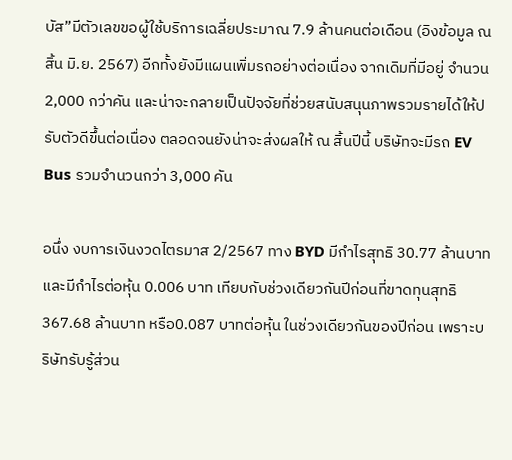บัส”มีตัวเลขขอผู้ใช้บริการเฉลี่ยประมาณ 7.9 ล้านคนต่อเดือน (อิงข้อมูล ณ สิ้น มิ.ย. 2567) อีกทั้งยังมีแผนเพิ่มรถอย่างต่อเนื่อง จากเดิมที่มีอยู่ จำนวน 2,000 กว่าคัน และน่าจะกลายเป็นปัจจัยที่ช่วยสนับสนุนภาพรวมรายได้ให้ปรับตัวดีขึ้นต่อเนื่อง ตลอดจนยังน่าจะส่งผลให้ ณ สิ้นปีนี้ บริษัทจะมีรถ EV Bus รวมจำนวนกว่า 3,000 คัน

อนึ่ง งบการเงินงวดไตรมาส 2/2567 ทาง BYD มีกำไรสุทธิ 30.77 ล้านบาท และมีกำไรต่อหุ้น 0.006 บาท เทียบกับช่วงเดียวกันปีก่อนที่ขาดทุนสุทธิ 367.68 ล้านบาท หรือ0.087 บาทต่อหุ้น ในช่วงเดียวกันของปีก่อน เพราะบริษัทรับรู้ส่วน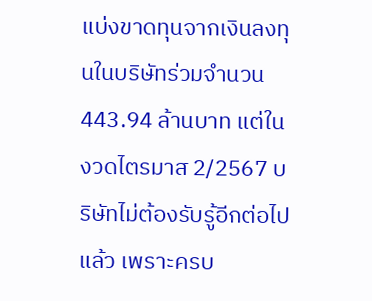แบ่งขาดทุนจากเงินลงทุนในบริษัทร่วมจำนวน 443.94 ล้านบาท แต่ในงวดไตรมาส 2/2567 บริษัทไม่ต้องรับรู้อีกต่อไปแล้ว เพราะครบ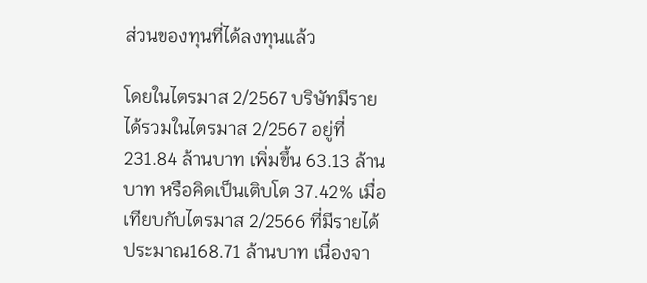ส่วนของทุนที่ได้ลงทุนแล้ว

โดยในไตรมาส 2/2567 บริษัทมีรายได้รวมในไตรมาส 2/2567 อยู่ที่ 231.84 ล้านบาท เพิ่มขึ้น 63.13 ล้านบาท หรือคิดเป็นเติบโต 37.42% เมื่อเทียบกับไตรมาส 2/2566 ที่มีรายได้ประมาณ168.71 ล้านบาท เนื่องจา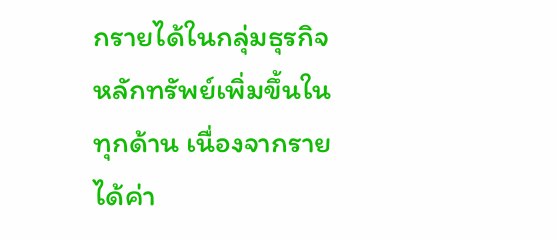กรายได้ในกลุ่มธุรกิจหลักทรัพย์เพิ่มขึ้นในทุกด้าน เนื่องจากรายได้ค่า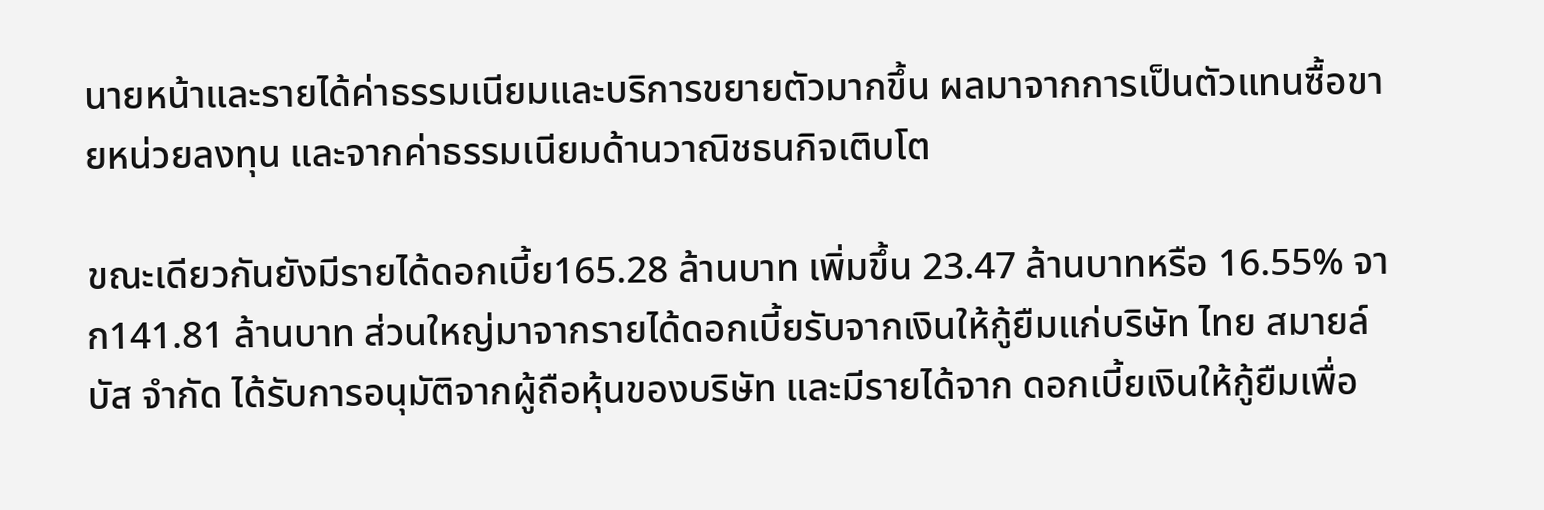นายหน้าและรายได้ค่าธรรมเนียมและบริการขยายตัวมากขึ้น ผลมาจากการเป็นตัวแทนซื้อขายหน่วยลงทุน และจากค่าธรรมเนียมด้านวาณิชธนกิจเติบโต

ขณะเดียวกันยังมีรายได้ดอกเบี้ย165.28 ล้านบาท เพิ่มขึ้น 23.47 ล้านบาทหรือ 16.55% จาก141.81 ล้านบาท ส่วนใหญ่มาจากรายได้ดอกเบี้ยรับจากเงินให้กู้ยืมแก่บริษัท ไทย สมายล์ บัส จำกัด ได้รับการอนุมัติจากผู้ถือหุ้นของบริษัท และมีรายได้จาก ดอกเบี้ยเงินให้กู้ยืมเพื่อ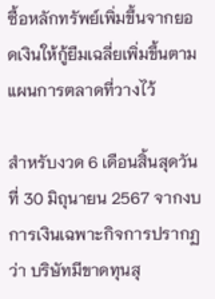ซื้อหลักทรัพย์เพิ่มขึ้นจากยอดเงินให้กู้ยืมเฉลี่ยเพิ่มขึ้นตามแผนการตลาดที่วางไว้

สำหรับงวด 6 เดือนสิ้นสุดวันที่ 30 มิถุนายน 2567 จากงบการเงินเฉพาะกิจการปรากฏว่า บริษัทมีขาดทุนสุ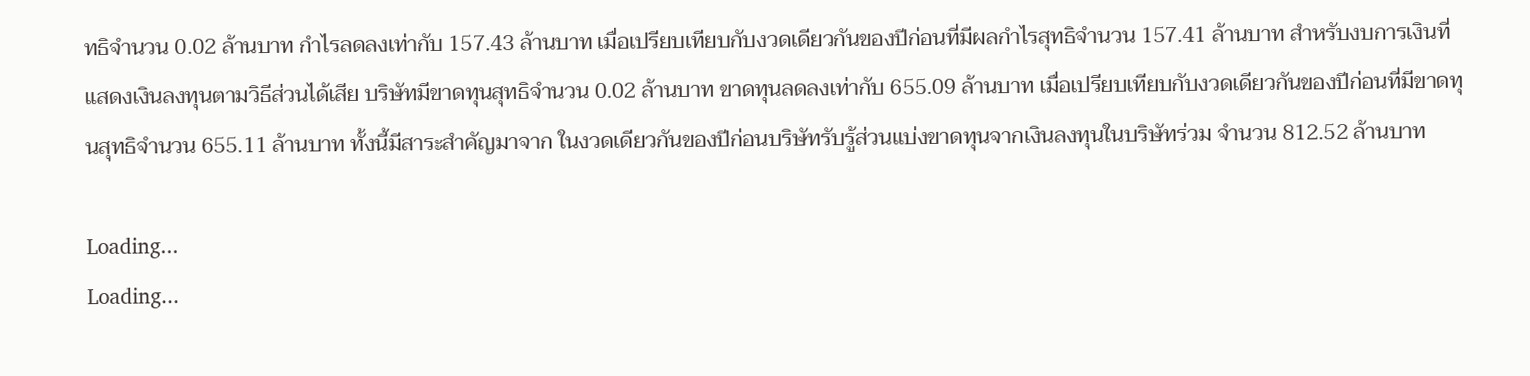ทธิจำนวน 0.02 ล้านบาท กำไรลดลงเท่ากับ 157.43 ล้านบาท เมื่อเปรียบเทียบกับงวดเดียวกันของปีก่อนที่มีผลกำไรสุทธิจำนวน 157.41 ล้านบาท สำหรับงบการเงินที่แสดงเงินลงทุนตามวิธีส่วนได้เสีย บริษัทมีขาดทุนสุทธิจำนวน 0.02 ล้านบาท ขาดทุนลดลงเท่ากับ 655.09 ล้านบาท เมื่อเปรียบเทียบกับงวดเดียวกันของปีก่อนที่มีขาดทุนสุทธิจำนวน 655.11 ล้านบาท ทั้งนี้มีสาระสำคัญมาจาก ในงวดเดียวกันของปีก่อนบริษัทรับรู้ส่วนแบ่งขาดทุนจากเงินลงทุนในบริษัทร่วม จำนวน 812.52 ล้านบาท

Loading...
Loading...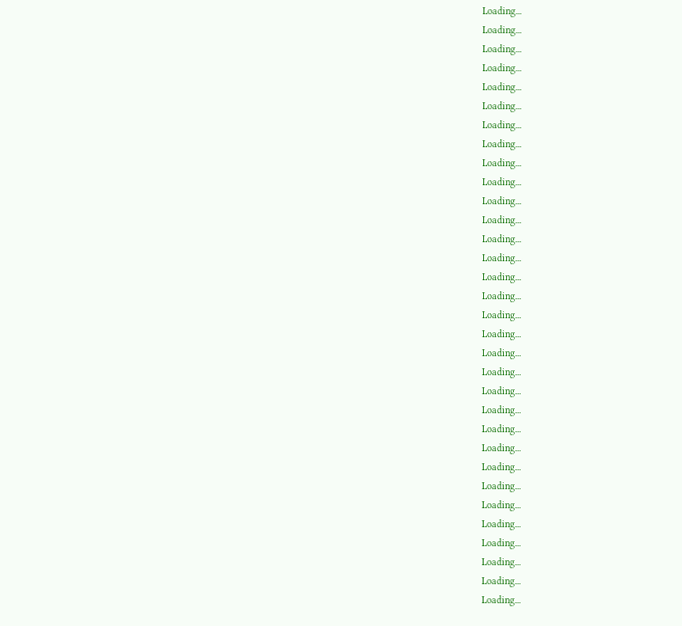Loading...
Loading...
Loading...
Loading...
Loading...
Loading...
Loading...
Loading...
Loading...
Loading...
Loading...
Loading...
Loading...
Loading...
Loading...
Loading...
Loading...
Loading...
Loading...
Loading...
Loading...
Loading...
Loading...
Loading...
Loading...
Loading...
Loading...
Loading...
Loading...
Loading...
Loading...
Loading...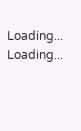Loading...
Loading...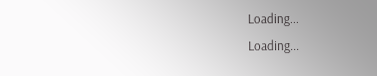Loading...
Loading...